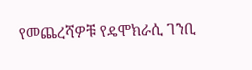የመጨረሻዎቹ የዴሞክራሲ ገንቢ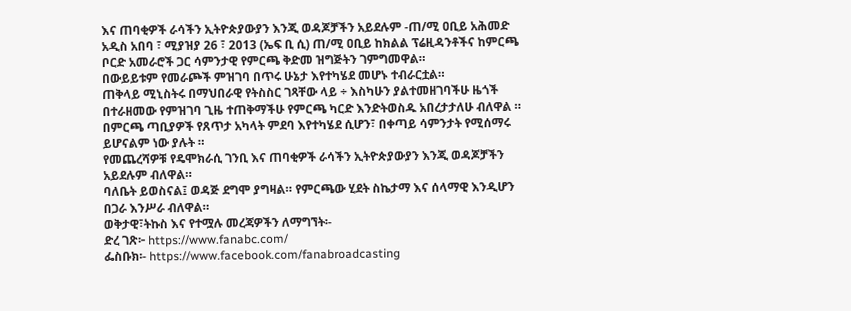እና ጠባቂዎች ራሳችን ኢትዮጵያውያን እንጂ ወዳጆቻችን አይደሉም -ጠ/ሚ ዐቢይ አሕመድ
አዲስ አበባ ፣ ሚያዝያ 26 ፣ 2013 (ኤፍ ቢ ሲ) ጠ/ሚ ዐቢይ ከክልል ፕሬዚዳንቶችና ከምርጫ ቦርድ አመራሮች ጋር ሳምንታዊ የምርጫ ቅድመ ዝግጅትን ገምግመዋል።
በውይይቱም የመራጮች ምዝገባ በጥሩ ሁኔታ እየተካሄደ መሆኑ ተብራርቷል።
ጠቅላይ ሚኒስትሩ በማህበራዊ የትስስር ገጻቸው ላይ ÷ እስካሁን ያልተመዘገባችሁ ዜጎች በተራዘመው የምዝገባ ጊዜ ተጠቅማችሁ የምርጫ ካርድ እንድትወስዱ አበረታታለሁ ብለዋል ።
በምርጫ ጣቢያዎች የጸጥታ አካላት ምደባ እየተካሄደ ሲሆን፣ በቀጣይ ሳምንታት የሚሰማሩ ይሆናልም ነው ያሉት ።
የመጨረሻዎቹ የዴሞክራሲ ገንቢ እና ጠባቂዎች ራሳችን ኢትዮጵያውያን እንጂ ወዳጆቻችን አይደሉም ብለዋል።
ባለቤት ይወስናል፤ ወዳጅ ደግሞ ያግዛል። የምርጫው ሂደት ስኬታማ እና ሰላማዊ እንዲሆን በጋራ እንሥራ ብለዋል።
ወቅታዊ፣ትኩስ እና የተሟሉ መረጃዎችን ለማግኘት፡-
ድረ ገጽ፦ https://www.fanabc.com/
ፌስቡክ፡- https://www.facebook.com/fanabroadcasting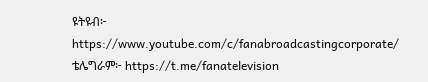ዩትዩብ፦ https://www.youtube.com/c/fanabroadcastingcorporate/
ቴሌግራም፦ https://t.me/fanatelevision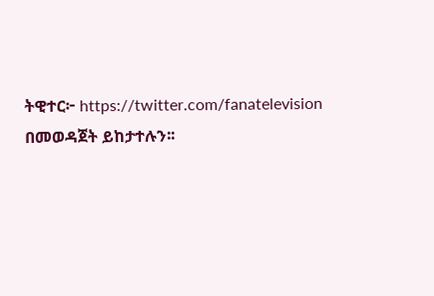ትዊተር፦ https://twitter.com/fanatelevision በመወዳጀት ይከታተሉን፡፡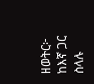ዘወትር፦ ከእኛ ጋር ስላሉ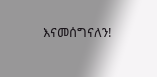እናመሰግናለን!